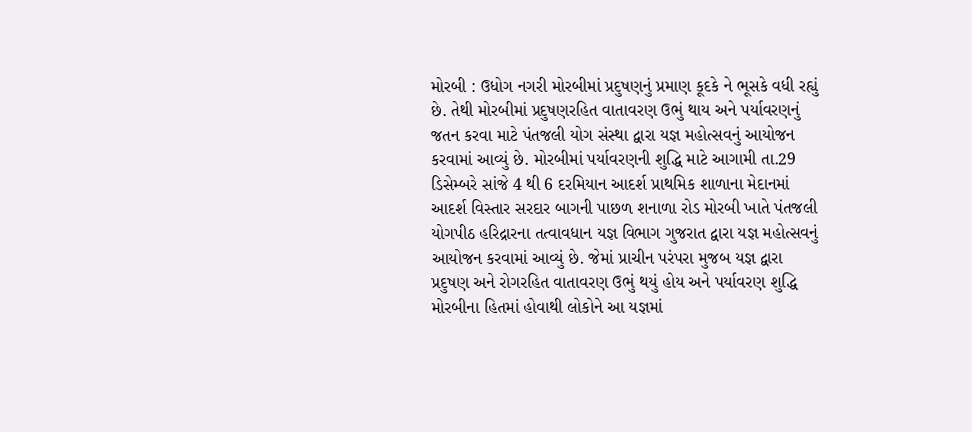મોરબી : ઉધોગ નગરી મોરબીમાં પ્રદુષણનું પ્રમાણ કૂદકે ને ભૂસકે વધી રહ્યું છે. તેથી મોરબીમાં પ્રદુષણરહિત વાતાવરણ ઉભું થાય અને પર્યાવરણનું જતન કરવા માટે પંતજલી યોગ સંસ્થા દ્વારા યજ્ઞ મહોત્સવનું આયોજન કરવામાં આવ્યું છે. મોરબીમાં પર્યાવરણની શુદ્ધિ માટે આગામી તા.29 ડિસેમ્બરે સાંજે 4 થી 6 દરમિયાન આદર્શ પ્રાથમિક શાળાના મેદાનમાં આદર્શ વિસ્તાર સરદાર બાગની પાછળ શનાળા રોડ મોરબી ખાતે પંતજલી યોગપીઠ હરિદ્રારના તત્વાવધાન યજ્ઞ વિભાગ ગુજરાત દ્વારા યજ્ઞ મહોત્સવનું આયોજન કરવામાં આવ્યું છે. જેમાં પ્રાચીન પરંપરા મુજબ યજ્ઞ દ્વારા પ્રદુષણ અને રોગરહિત વાતાવરણ ઉભું થયું હોય અને પર્યાવરણ શુદ્ધિ મોરબીના હિતમાં હોવાથી લોકોને આ યજ્ઞમાં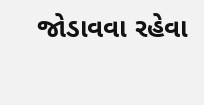જોડાવવા રહેવા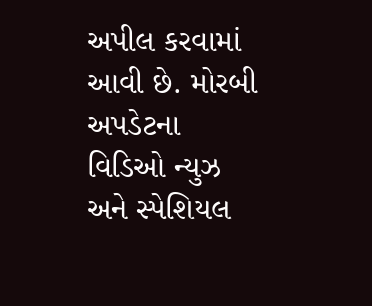અપીલ કરવામાં આવી છે. મોરબી અપડેટના વિડિઓ ન્યુઝ અને સ્પેશિયલ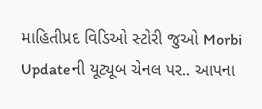માહિતીપ્રદ વિડિઓ સ્ટોરી જુઓ Morbi Updateની યૂટ્યૂબ ચેનલ પર.. આપના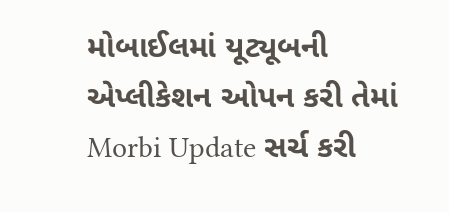મોબાઈલમાં યૂટ્યૂબની એપ્લીકેશન ઓપન કરી તેમાં Morbi Update સર્ચ કરી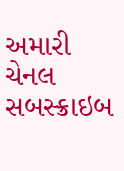અમારી ચેનલ સબસ્ક્રાઇબ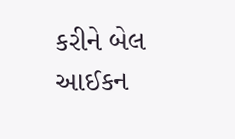કરીને બેલ આઈકન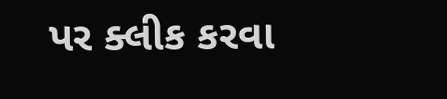પર ક્લીક કરવા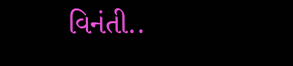વિનંતી..